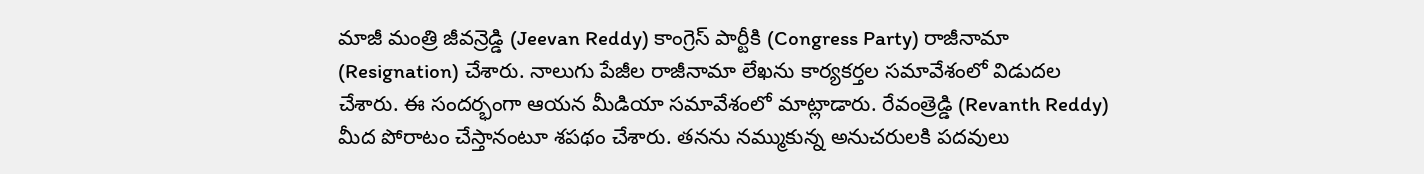మాజీ మంత్రి జీవన్రెడ్డి (Jeevan Reddy) కాంగ్రెస్ పార్టీకి (Congress Party) రాజీనామా (Resignation) చేశారు. నాలుగు పేజీల రాజీనామా లేఖను కార్యకర్తల సమావేశంలో విడుదల చేశారు. ఈ సందర్భంగా ఆయన మీడియా సమావేశంలో మాట్లాడారు. రేవంత్రెడ్డి (Revanth Reddy) మీద పోరాటం చేస్తానంటూ శపథం చేశారు. తనను నమ్ముకున్న అనుచరులకి పదవులు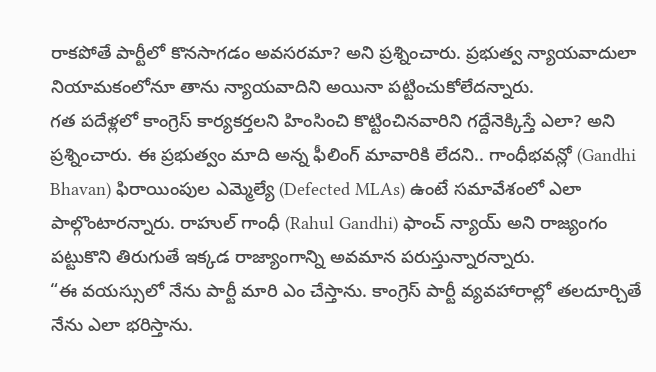రాకపోతే పార్టీలో కొనసాగడం అవసరమా? అని ప్రశ్నించారు. ప్రభుత్వ న్యాయవాదులా నియామకంలోనూ తాను న్యాయవాదిని అయినా పట్టించుకోలేదన్నారు.
గత పదేళ్లలో కాంగ్రెస్ కార్యకర్తలని హింసించి కొట్టించినవారిని గద్దేనెక్కిస్తే ఎలా? అని ప్రశ్నించారు. ఈ ప్రభుత్వం మాది అన్న ఫీలింగ్ మావారికి లేదని.. గాంధీభవన్లో (Gandhi Bhavan) ఫిరాయింపుల ఎమ్మెల్యే (Defected MLAs) ఉంటే సమావేశంలో ఎలా పాల్గొంటారన్నారు. రాహుల్ గాంధీ (Rahul Gandhi) ఫాంచ్ న్యాయ్ అని రాజ్యంగం పట్టుకొని తిరుగుతే ఇక్కడ రాజ్యాంగాన్ని అవమాన పరుస్తున్నారన్నారు.
“ఈ వయస్సులో నేను పార్టీ మారి ఎం చేస్తాను. కాంగ్రెస్ పార్టీ వ్యవహారాల్లో తలదూర్చితే నేను ఎలా భరిస్తాను.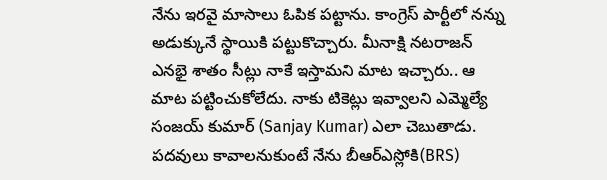నేను ఇరవై మాసాలు ఓపిక పట్టాను. కాంగ్రెస్ పార్టీలో నన్ను అడుక్కునే స్థాయికి పట్టుకొచ్చారు. మీనాక్షి నటరాజన్ ఎనభై శాతం సీట్లు నాకే ఇస్తామని మాట ఇచ్చారు.. ఆ మాట పట్టించుకోలేదు. నాకు టికెట్లు ఇవ్వాలని ఎమ్మెల్యే సంజయ్ కుమార్ (Sanjay Kumar) ఎలా చెబుతాడు. పదవులు కావాలనుకుంటే నేను బీఆర్ఎస్లోకి(BRS)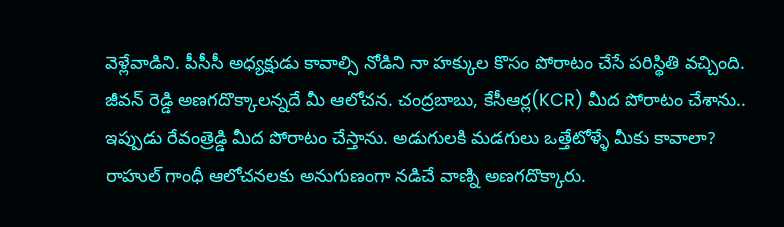వెళ్లేవాడిని. పీసీసీ అధ్యక్షుడు కావాల్సి నోడిని నా హక్కుల కొసం పోరాటం చేసే పరిస్థితి వచ్చింది. జీవన్ రెడ్డి అణగదొక్కాలన్నదే మీ ఆలోచన. చంద్రబాబు, కేసీఆర్ల(KCR) మీద పోరాటం చేశాను.. ఇప్పుడు రేవంత్రెడ్డి మీద పోరాటం చేస్తాను. అడుగులకి మడగులు ఒత్తేటోళ్ళే మీకు కావాలా? రాహుల్ గాంధీ ఆలోచనలకు అనుగుణంగా నడిచే వాణ్ని అణగదొక్కారు.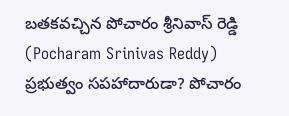బతకవచ్చిన పోచారం శ్రీనివాస్ రెడ్డి (Pocharam Srinivas Reddy) ప్రభుత్వం సపహాదారుడా? పోచారం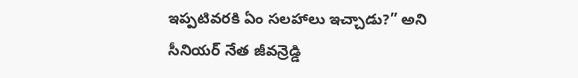ఇప్పటివరకి ఏం సలహాలు ఇచ్చాడు?” అని సీనియర్ నేత జీవన్రెడ్డి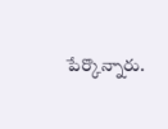పేర్కొన్నారు.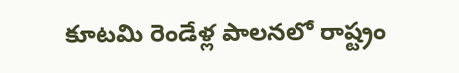కూటమి రెండేళ్ల పాలనలో రాష్ట్రం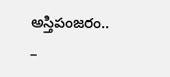అస్తిపంజరం.. –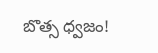బొత్స ధ్వజం!